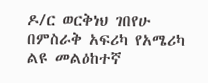ዶ/ር ወርቅነህ ገበየሁ በምስራቅ አፍሪካ የአሜሪካ ልዩ መልዕከተኛ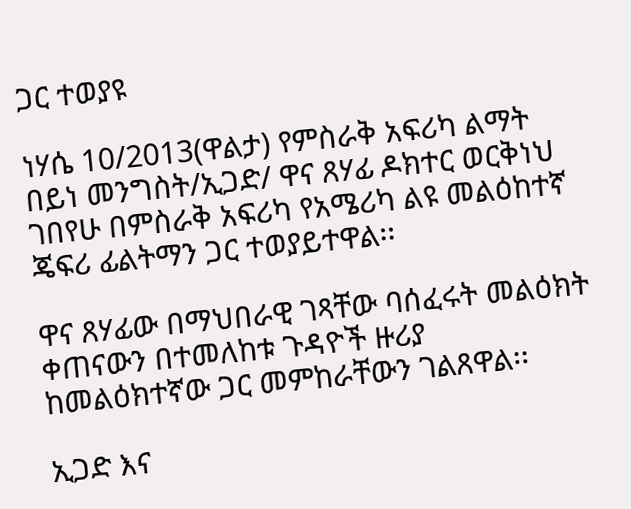ጋር ተወያዩ

ነሃሴ 10/2013(ዋልታ) የምስራቅ አፍሪካ ልማት በይነ መንግስት/ኢጋድ/ ዋና ጸሃፊ ዶክተር ወርቅነህ ገበየሁ በምስራቅ አፍሪካ የአሜሪካ ልዩ መልዕከተኛ ጄፍሪ ፊልትማን ጋር ተወያይተዋል፡፡

ዋና ጸሃፊው በማህበራዊ ገጻቸው ባሰፈሩት መልዕክት ቀጠናውን በተመለከቱ ጉዳዮች ዙሪያ ከመልዕክተኛው ጋር መምከራቸውን ገልጸዋል፡፡

ኢጋድ እና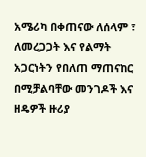አሜሪካ በቀጠናው ለሰላም ፣ ለመረጋጋት እና የልማት አጋርነትን የበለጠ ማጠናከር በሚቻልባቸው መንገዶች እና ዘዴዎች ዙሪያ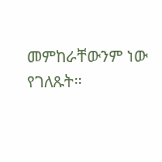መምከራቸውንም ነው የገለጹት።